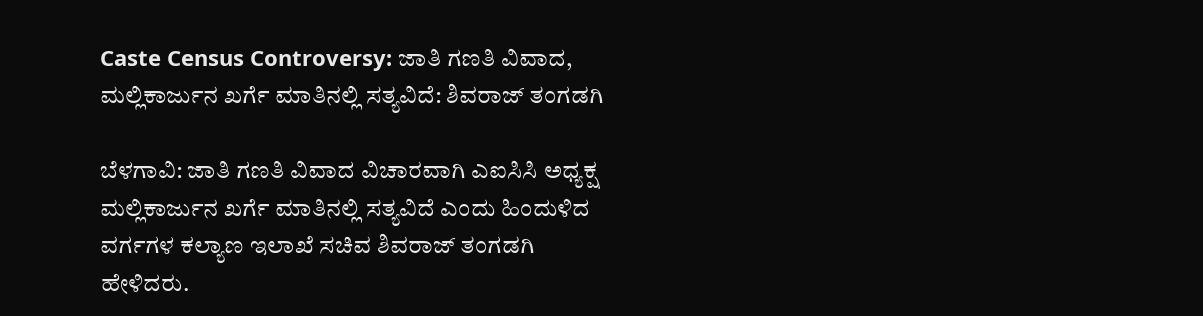Caste Census Controversy: ಜಾತಿ ಗಣತಿ ವಿವಾದ, ಮಲ್ಲಿಕಾರ್ಜುನ ಖರ್ಗೆ ಮಾತಿನಲ್ಲಿ ಸತ್ಯವಿದೆ: ಶಿವರಾಜ್ ತಂಗಡಗಿ

ಬೆಳಗಾವಿ: ಜಾತಿ ಗಣತಿ ವಿವಾದ ವಿಚಾರವಾಗಿ ಎಐಸಿಸಿ ಅಧ್ಯಕ್ಷ ಮಲ್ಲಿಕಾರ್ಜುನ ಖರ್ಗೆ ಮಾತಿನಲ್ಲಿ ಸತ್ಯವಿದೆ ಎಂದು ಹಿಂದುಳಿದ ವರ್ಗಗಳ ಕಲ್ಯಾಣ ಇಲಾಖೆ ಸಚಿವ‌ ಶಿವರಾಜ್ ತಂಗಡಗಿ ಹೇಳಿದರು.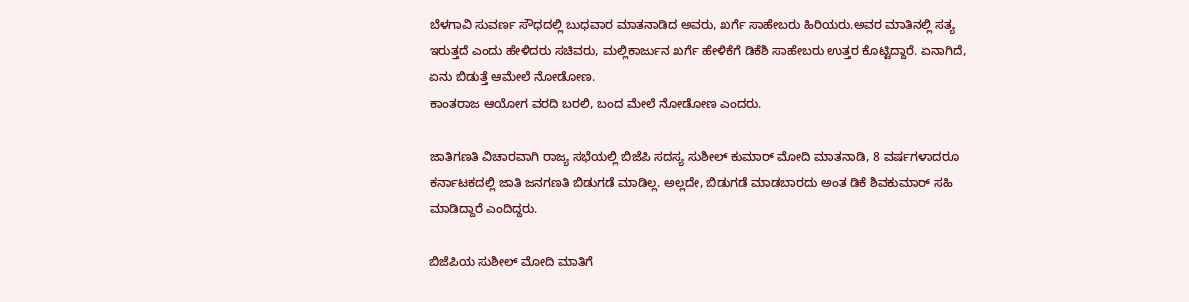ಬೆಳಗಾವಿ ಸುವರ್ಣ ಸೌಧದಲ್ಲಿ ಬುಧವಾರ ಮಾತನಾಡಿದ ಅವರು, ಖರ್ಗೆ ಸಾಹೇಬರು ಹಿರಿಯರು.ಅವರ ಮಾತಿನಲ್ಲಿ ಸತ್ಯ ಇರುತ್ತದೆ ಎಂದು ಹೇಳಿದರು ಸಚಿವರು, ಮಲ್ಲಿಕಾರ್ಜುನ ಖರ್ಗೆ ಹೇಳಿಕೆಗೆ ಡಿಕೆಶಿ ಸಾಹೇಬರು ಉತ್ತರ ಕೊಟ್ಟಿದ್ದಾರೆ. ಏನಾಗಿದೆ, ಏನು ಬಿಡುತ್ತೆ ಆಮೇಲೆ ನೋಡೋಣ.
ಕಾಂತರಾಜ ಆಯೋಗ ವರದಿ ಬರಲಿ, ಬಂದ ಮೇಲೆ ನೋಡೋಣ ಎಂದರು.

ಜಾತಿಗಣತಿ ವಿಚಾರವಾಗಿ ರಾಜ್ಯ ಸಭೆಯಲ್ಲಿ‌ ಬಿಜೆಪಿ ಸದಸ್ಯ ಸುಶೀಲ್ ಕುಮಾರ್ ಮೋದಿ ಮಾತನಾಡಿ, 8 ವರ್ಷಗಳಾದರೂ ಕರ್ನಾಟಕದಲ್ಲಿ ಜಾತಿ ಜನಗಣತಿ ಬಿಡುಗಡೆ ಮಾಡಿಲ್ಲ. ಅಲ್ಲದೇ, ಬಿಡುಗಡೆ ಮಾಡಬಾರದು ಅಂತ ಡಿಕೆ ಶಿವಕುಮಾರ್ ಸಹಿ ಮಾಡಿದ್ದಾರೆ ಎಂದಿದ್ದರು.

ಬಿಜೆಪಿಯ ಸುಶೀಲ್ ಮೋದಿ ಮಾತಿಗೆ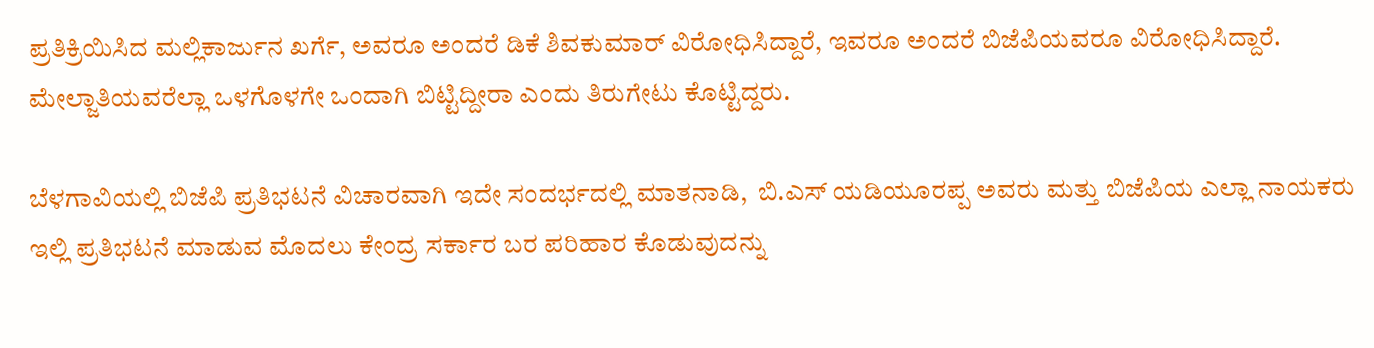ಪ್ರತಿಕ್ರಿಯಿಸಿದ ಮಲ್ಲಿಕಾರ್ಜುನ ಖರ್ಗೆ, ಅವರೂ ಅಂದರೆ ಡಿಕೆ ಶಿವಕುಮಾರ್ ವಿರೋಧಿಸಿದ್ದಾರೆ, ಇವರೂ ಅಂದರೆ ಬಿಜೆಪಿಯವರೂ ವಿರೋಧಿಸಿದ್ದಾರೆ. ಮೇಲ್ಜಾತಿಯವರೆಲ್ಲಾ ಒಳಗೊಳಗೇ ಒಂದಾಗಿ ಬಿಟ್ಟಿದ್ದೀರಾ ಎಂದು ತಿರುಗೇಟು ಕೊಟ್ಟಿದ್ದರು.

ಬೆಳಗಾವಿಯಲ್ಲಿ ಬಿಜೆಪಿ ಪ್ರತಿಭಟನೆ ವಿಚಾರವಾಗಿ ಇದೇ ಸಂದರ್ಭದಲ್ಲಿ ಮಾತನಾಡಿ,  ಬಿ.ಎಸ್ ಯಡಿಯೂರಪ್ಪ ಅವರು ಮತ್ತು ಬಿಜೆಪಿಯ ಎಲ್ಲಾ ನಾಯಕರು ಇಲ್ಲಿ ಪ್ರತಿಭಟನೆ ಮಾಡುವ ಮೊದಲು ಕೇಂದ್ರ ಸರ್ಕಾರ ಬರ ಪರಿಹಾರ ಕೊಡುವುದನ್ನು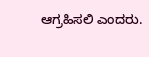ಆಗ್ರಹಿಸಲಿ ಎಂದರು.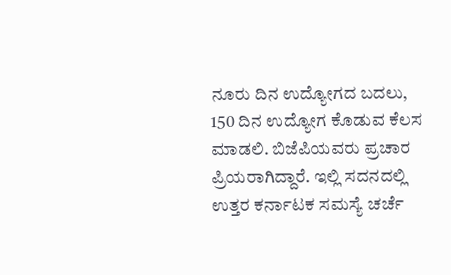ನೂರು ದಿನ ಉದ್ಯೋಗದ ಬದಲು, 150 ದಿನ ಉದ್ಯೋಗ ಕೊಡುವ ಕೆಲಸ ಮಾಡಲಿ. ಬಿಜೆಪಿಯವರು ಪ್ರಚಾರ ಪ್ರಿಯರಾಗಿದ್ದಾರೆ. ಇಲ್ಲಿ ಸದನದಲ್ಲಿ ಉತ್ತರ ಕರ್ನಾಟಕ ಸಮಸ್ಯೆ ಚರ್ಚೆ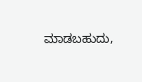ಮಾಡಬಹುದು,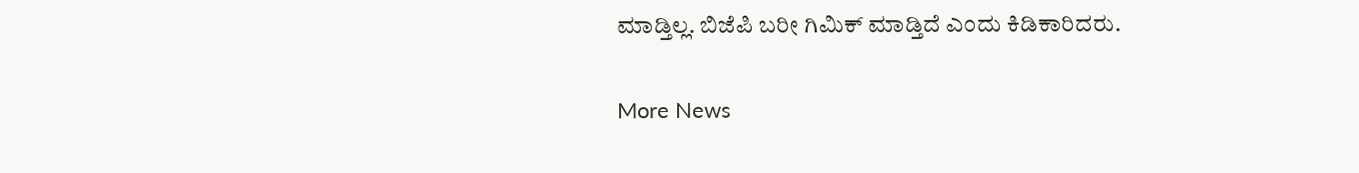ಮಾಡ್ತಿಲ್ಲ. ಬಿಜೆಪಿ ಬರೀ ಗಿಮಿಕ್ ಮಾಡ್ತಿದೆ ಎಂದು ಕಿಡಿಕಾರಿದರು.

More News